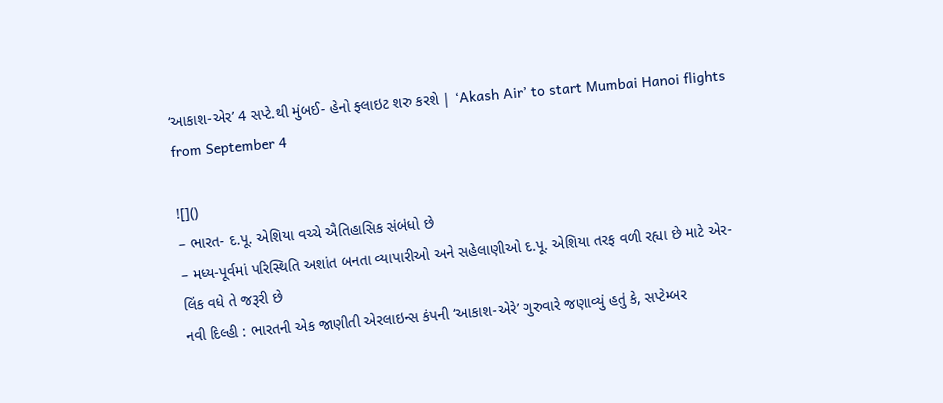‘આકાશ-એર’ 4 સપ્ટે.થી મુંબઈ- હેનો ફ્લાઇટ શરુ કરશે | ‘Akash Air’ to start Mumbai Hanoi flights from September 4

![]()
– ભારત- દ.પૂ. એશિયા વચ્ચે ઐતિહાસિક સંબંધો છે
– મધ્ય-પૂર્વમાં પરિસ્થિતિ અશાંત બનતા વ્યાપારીઓ અને સહેલાણીઓ દ.પૂ. એશિયા તરફ વળી રહ્યા છે માટે એર-લિંક વધે તે જરૂરી છે
નવી દિલ્હી : ભારતની એક જાણીતી એરલાઇન્સ કંપની ‘આકાશ-એરે’ ગુરુવારે જણાવ્યું હતું કે, સપ્ટેમ્બર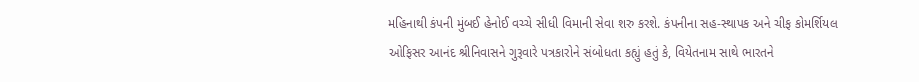મહિનાથી કંપની મુંબઈ હેનોઈ વચ્ચે સીધી વિમાની સેવા શરુ કરશે. કંપનીના સહ-સ્થાપક અને ચીફ કોમર્શિયલ ઓફિસર આનંદ શ્રીનિવાસને ગુરૂવારે પત્રકારોને સંબોધતા કહ્યું હતું કે, વિયેતનામ સાથે ભારતને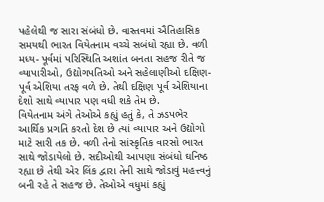પહેલેથી જ સારા સંબંધો છે. વાસ્તવમાં ઐતિહાસિક સમયથી ભારત વિયેતનામ વચ્ચે સબંધો રહ્યા છે. વળી મધ્ય- પૂર્વમાં પરિસ્થિતિ અશાંત બનતા સહજ રીતે જ વ્યાપારીઓ, ઉદ્યોગપતિઓ અને સહેલાણીઓ દક્ષિણ- પૂર્વ એશિયા તરફ વળે છે. તેથી દક્ષિણ પૂર્વ એશિયાના દેશો સાથે વ્યાપાર પણ વધી શકે તેમ છે.
વિયેતનામ અંગે તેઓએ કહ્યું હતું કે, તે ઝડપભેર આર્થિક પ્રગતિ કરતો દેશ છે ત્યાં વ્યાપાર અને ઉદ્યોગો માટે સારી તક છે. વળી તેનો સાંસ્કૃતિક વારસો ભારત સાથે જોડાયેલો છે. સદીઓથી આપણા સંબંધો ઘનિષ્ઠ રહ્યા છે તેથી એર લિંક દ્વારા તેની સાથે જોડાવું મહત્ત્વનું બની રહે તે સહજ છે. તેઓએ વધુમાં કહ્યું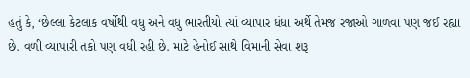હતું કે, ‘છેલ્લા કેટલાક વર્ષોથી વધુ અને વધુ ભારતીયો ત્યાં વ્યાપાર ધંધા અર્થે તેમજ રજાઓ ગાળવા પણ જઈ રહ્યા છે. વળી વ્યાપારી તકો પણ વધી રહી છે. માટે હેનોઈ સાથે વિમાની સેવા શરૂ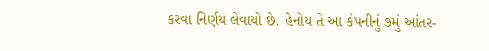કરવા નિર્ણય લેવાયો છે. હેનોય તે આ કંપનીનું ૭મું આંતર-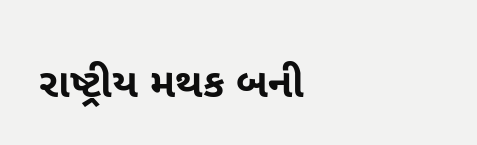રાષ્ટ્રીય મથક બની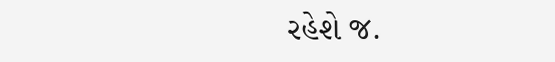રહેશે જ.